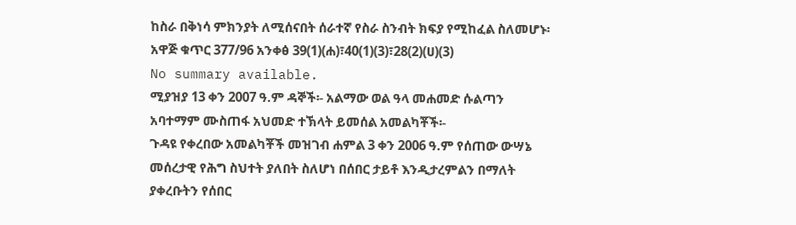ከስራ በቅነሳ ምክንያት ለሚሰናበት ሰራተኛ የስራ ስንብት ክፍያ የሚከፈል ስለመሆኑ፡አዋጅ ቁጥር 377/96 አንቀፅ 39(1)(ሐ)፣40(1)(3)፣28(2)(ሀ)(3)
No summary available.
ሚያዝያ 13 ቀን 2007 ዓ.ም ዳኞች፡- አልማው ወል ዓላ መሐመድ ሱልጣን አባተማም ሙስጠፋ አህመድ ተኽላት ይመሰል አመልካቾች፡-
ጉዳዩ የቀረበው አመልካቾች መዝገብ ሐምል 3 ቀን 2006 ዓ.ም የሰጠው ውሣኔ መሰረታዊ የሕግ ስህተት ያለበት ስለሆነ በሰበር ታይቶ እንዲታረምልን በማለት ያቀረቡትን የሰበር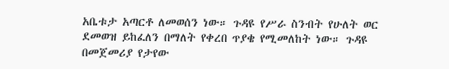አቤቱታ አጣርቶ ለመወሰን ነው። ጉዳዩ የሥራ ስንብት የሁለት ወር ደመወዝ ይከፈለን በማለት የቀረበ ጥያቄ የሚመለከት ነው። ጉዳዩ በመጀመሪያ የታየው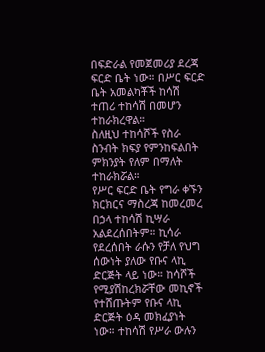በፍድራል የመጀመሪያ ደረጃ ፍርድ ቤት ነው። በሥር ፍርድ ቤት አመልካቾች ከሳሽ ተጠሪ ተከሳሽ በመሆን ተከራክረዋል።
ስለዚህ ተከሳሾች የስራ ስንብት ክፍያ የምንከፍልበት ምክንያት የለም በማለት ተከራክሯል።
የሥር ፍርድ ቤት የግራ ቀኙን ክርክርና ማስረጃ ከመረመረ በኃላ ተከሳሽ ኪሣራ አልደረሰበትም። ኪሳራ የደረሰበት ራሱን የቻለ የህግ ሰውነት ያለው የቡና ላኪ ድርጅት ላይ ነው። ከሳሾች የሚያሽከረክሯቸው መኪኖች የተሸጡትም የቡና ላኪ ድርጅት ዕዳ መክፈያነት ነው። ተከሳሽ የሥራ ውሉን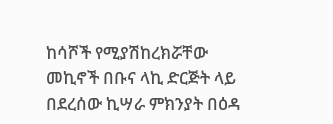ከሳሾች የሚያሽከረክሯቸው መኪኖች በቡና ላኪ ድርጅት ላይ በደረሰው ኪሣራ ምክንያት በዕዳ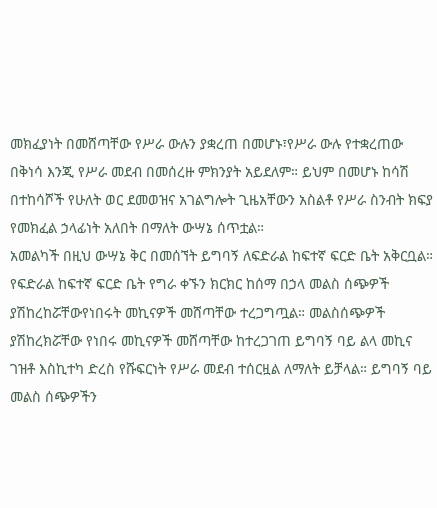መክፈያነት በመሸጣቸው የሥራ ውሉን ያቋረጠ በመሆኑ፣የሥራ ውሉ የተቋረጠው በቅነሳ እንጂ የሥራ መደብ በመሰረዙ ምክንያት አይደለም። ይህም በመሆኑ ከሳሽ በተከሳሾች የሁለት ወር ደመወዝና አገልግሎት ጊዜአቸውን አስልቶ የሥራ ስንብት ክፍያ የመክፈል ኃላፊነት አለበት በማለት ውሣኔ ሰጥቷል።
አመልካች በዚህ ውሣኔ ቅር በመሰኘት ይግባኝ ለፍድራል ከፍተኛ ፍርድ ቤት አቅርቧል።
የፍድራል ከፍተኛ ፍርድ ቤት የግራ ቀኙን ክርክር ከሰማ በኃላ መልስ ሰጭዎች ያሽከረከሯቸውየነበሩት መኪናዎች መሸጣቸው ተረጋግጧል። መልስሰጭዎች ያሽከረክሯቸው የነበሩ መኪናዎች መሸጣቸው ከተረጋገጠ ይግባኝ ባይ ልላ መኪና ገዝቶ እስኪተካ ድረስ የሹፍርነት የሥራ መደብ ተሰርዟል ለማለት ይቻላል። ይግባኝ ባይ መልስ ሰጭዎችን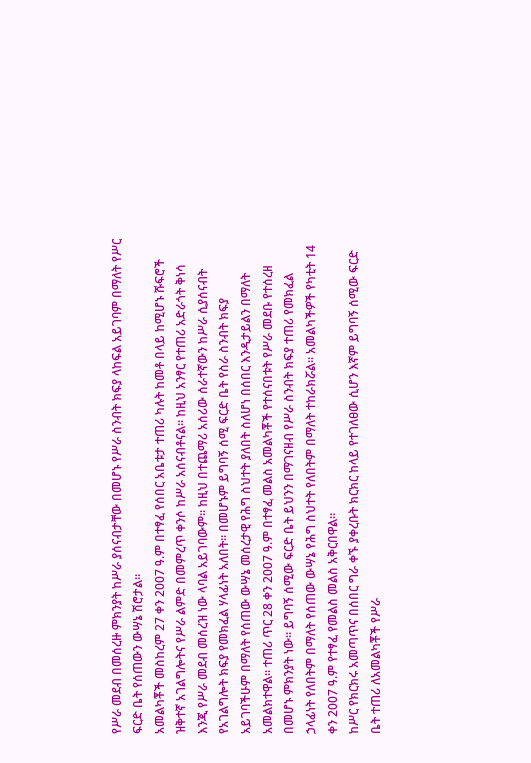የሥራ መደብ በመሰረዙ ምክንያት ከሥራ ያሰናብታቸው በመሆኑ የሥራ ስንብት ክፍያ ላከፍል አይገባም በማለት የሥር ፍርድ ቤት የሰጠውን ውሣኔ ሽሮታል።
አመልካቾች መስከረም 27 ቀን 2007 ዓ.ም በተፃፈ የሰበር አቤቱታ ተጠሪ ካሉት ከመቶ በላይ ከሚሆኑ ሹፍሮች ዝቅተኛ አገልግሎትና የሥራ ልምድ በመምረጥ ቀንሶ ከሥራ አሰናብቶናል። ከዚህ አንፃር የተጠሪ አድራጎት ቅነሳ እንጂ የሥራ መደብ መሰረዝ ነው ላባል አይገባውም። ከዚህ በተጨማሪ አሰሪው ሰራተኛውን ከሥራ ሲያሰናብት የአገልግሎት ክፍያ የመክፈል ሃላፊነት አለበት። በመሆኑም ይግባኝ ሰሚ ፍርድ ቤት የስራ ስንብት ክፍያ አይገባችሁም በማለት የሰጠው ውሣኔ መሰረታዊ የሕግ ስህተት ያለበት ስለሆነ በሰበር እንዲታይልን በማለት አመልክተዋል። ተጠሪ ጥር 28 ቀን 2007 ዓ.ም በተፃፈ መልስ አመልካቾች የተሰናበቱት የሥራ መደቡ የተሰረዘ በመሆኑ ምክንያት ነው። ይግባኝ ሰሚው ፍርድ ቤት ይህንን በማገናዘብ የሥራ ስንብት ክፍያ ተጠሪ የመክፈል ኃላፊነት የለበትም በማለት የሰጠው ውሣኔ የሕግ ስህተት የለበትም በማለት ተከራክሯል። አመልካችዎች የካቲት 14 ቀን 2007 ዓ.ም የተፃፈ የመልስ መልስ አቅርበዋል።
ከሥር የክርክሩ አመጣጥና በሰበር ግራ ቀኙ ያቀረቡት ክርክር ከላይ የተገለፀው ሲሆን እኛም ይግባኝ ሰሚው ፍርድ ቤት ተጠሪ ለአመልካቾች የሥራ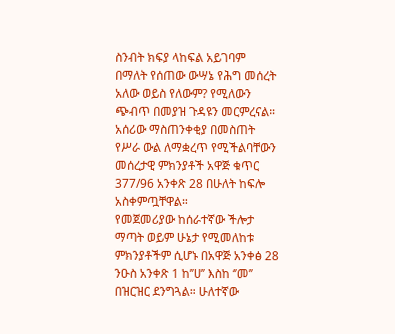ስንብት ክፍያ ላከፍል አይገባም በማለት የሰጠው ውሣኔ የሕግ መሰረት አለው ወይስ የለውም? የሚለውን ጭብጥ በመያዝ ጉዳዩን መርምረናል።
አሰሪው ማስጠንቀቂያ በመስጠት የሥራ ውል ለማቋረጥ የሚችልባቸውን መሰረታዊ ምክንያቶች አዋጅ ቁጥር 377/96 አንቀጽ 28 በሁለት ከፍሎ አስቀምጧቸዋል።
የመጀመሪያው ከሰራተኛው ችሎታ ማጣት ወይም ሁኔታ የሚመለከቱ ምክንያቶችም ሲሆኑ በአዋጅ አንቀፅ 28 ንዑስ አንቀጽ 1 ከ’’ሀ’’ እስከ ‘’መ’’ በዝርዝር ደንግጓል። ሁለተኛው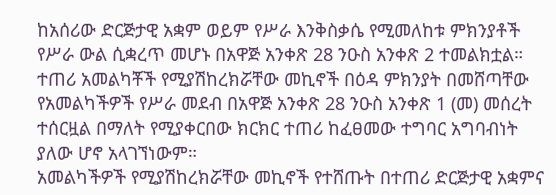ከአሰሪው ድርጅታዊ አቋም ወይም የሥራ እንቅስቃሴ የሚመለከቱ ምክንያቶች የሥራ ውል ሲቋረጥ መሆኑ በአዋጅ አንቀጽ 28 ንዑስ አንቀጽ 2 ተመልክቷል። ተጠሪ አመልካቾች የሚያሽከረክሯቸው መኪኖች በዕዳ ምክንያት በመሸጣቸው የአመልካችዎች የሥራ መደብ በአዋጅ አንቀጽ 28 ንዑስ አንቀጽ 1 (መ) መሰረት ተሰርዟል በማለት የሚያቀርበው ክርክር ተጠሪ ከፈፀመው ተግባር አግባብነት ያለው ሆኖ አላገኘነውም።
አመልካችዎች የሚያሽከረክሯቸው መኪኖች የተሸጡት በተጠሪ ድርጅታዊ አቋምና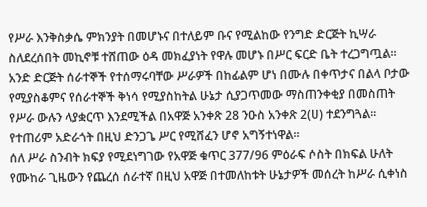የሥራ እንቅስቃሴ ምክንያት በመሆኑና በተለይም ቡና የሚልከው የንግድ ድርጅት ኪሣራ ስለደረሰበት መኪኖቹ ተሸጠው ዕዳ መክፈያነት የዋሉ መሆኑ በሥር ፍርድ ቤት ተረጋግጧል። አንድ ድርጅት ሰራተኞች የተሰማሩባቸው ሥራዎች በከፊልም ሆነ በሙሉ በቀጥታና በልላ ቦታው የሚያስቆምና የሰራተኞች ቅነሳ የሚያስከትል ሁኔታ ሲያጋጥመው ማስጠንቀቂያ በመስጠት የሥራ ውሉን ላያቋርጥ እንደሚችል በአዋጅ አንቀጽ 28 ንዑስ አንቀጽ 2(ሀ) ተደንግጓል። የተጠሪም አድራጎት በዚህ ድንጋጌ ሥር የሚሸፈን ሆኖ አግኝተነዋል።
ሰለ ሥራ ስንብት ክፍያ የሚደነግገው የአዋጅ ቁጥር 377/96 ምዕራፍ ሶስት በክፍል ሁለት የሙከራ ጊዜውን የጨረሰ ሰራተኛ በዚህ አዋጅ በተመለከቱት ሁኔታዎች መሰረት ከሥራ ሲቀነስ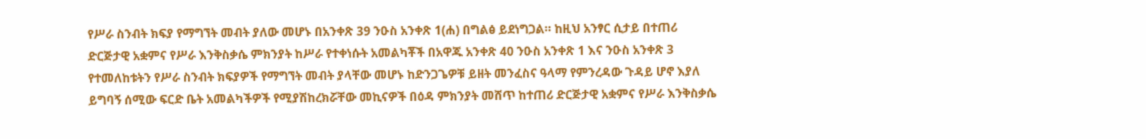የሥራ ስንብት ክፍያ የማግኘት መብት ያለው መሆኑ በአንቀጽ 39 ንዑስ አንቀጽ 1(ሐ) በግልፅ ይደነግጋል። ከዚህ አንፃር ሲታይ በተጠሪ ድርጅታዊ አቋምና የሥራ እንቅስቃሴ ምክንያት ከሥራ የተቀነሱት አመልካቾች በአዋጁ አንቀጽ 40 ንዑስ አንቀጽ 1 እና ንዑስ አንቀጽ 3 የተመለከቱትን የሥራ ስንብት ክፍያዎች የማግኘት መብት ያላቸው መሆኑ ከድንጋጌዎቹ ይዘት መንፈስና ዓላማ የምንረዳው ጉዳይ ሆኖ እያለ ይግባኝ ሰሚው ፍርድ ቤት አመልካችዎች የሚያሽከረክሯቸው መኪናዎች በዕዳ ምክንያት መሸጥ ከተጠሪ ድርጅታዊ አቋምና የሥራ እንቅስቃሴ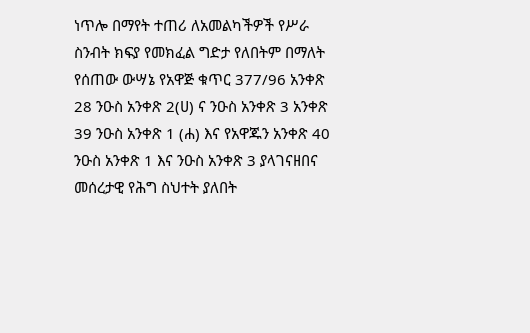ነጥሎ በማየት ተጠሪ ለአመልካችዎች የሥራ ስንብት ክፍያ የመክፈል ግድታ የለበትም በማለት የሰጠው ውሣኔ የአዋጅ ቁጥር 377/96 አንቀጽ 28 ንዑስ አንቀጽ 2(ሀ) ና ንዑስ አንቀጽ 3 አንቀጽ 39 ንዑስ አንቀጽ 1 (ሐ) እና የአዋጁን አንቀጽ 40 ንዑስ አንቀጽ 1 እና ንዑስ አንቀጽ 3 ያላገናዘበና መሰረታዊ የሕግ ስህተት ያለበት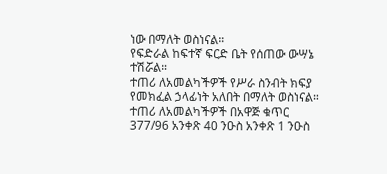ነው በማለት ወስነናል።
የፍድራል ከፍተኛ ፍርድ ቤት የሰጠው ውሣኔ ተሽሯል።
ተጠሪ ለአመልካችዎች የሥራ ስንብት ክፍያ የመክፈል ኃላፊነት አለበት በማለት ወስነናል።
ተጠሪ ለአመልካችዎች በአዋጅ ቁጥር 377/96 አንቀጽ 40 ንዑስ አንቀጽ 1 ንዑስ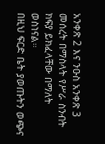አንቀጽ 2 እና ንዑስ አንቀጽ 3 መሰረት በማስላት የሥራ ስንብት ክፍያ ይክፈላቸው በማለት ወስነናል።
በዚህ ፍርድ ቤት ያወጡትን ወጭና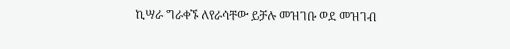ኪሣራ ግራቀኙ ለየራሳቸው ይቻሉ መዝገቡ ወደ መዝገብ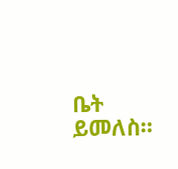ቤት ይመለስ።